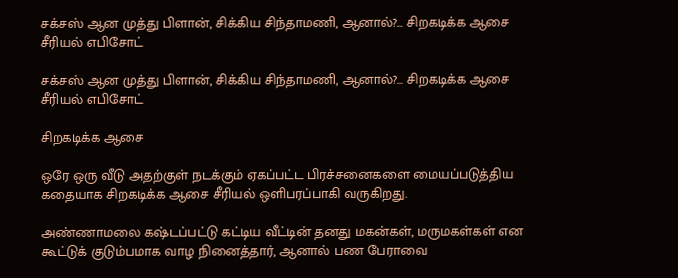சக்சஸ் ஆன முத்து பிளான், சிக்கிய சிந்தாமணி, ஆனால்?... சிறகடிக்க ஆசை சீரியல் எபிசோட்

சக்சஸ் ஆன முத்து பிளான், சிக்கிய சிந்தாமணி, ஆனால்?... சிறகடிக்க ஆசை சீரியல் எபிசோட்

சிறகடிக்க ஆசை

ஒரே ஒரு வீடு அதற்குள் நடக்கும் ஏகப்பட்ட பிரச்சனைகளை மையப்படுத்திய கதையாக சிறகடிக்க ஆசை சீரியல் ஒளிபரப்பாகி வருகிறது.

அண்ணாமலை கஷ்டப்பட்டு கட்டிய வீட்டின் தனது மகன்கள், மருமகள்கள் என கூட்டுக் குடும்பமாக வாழ நினைத்தார், ஆனால் பண பேராவை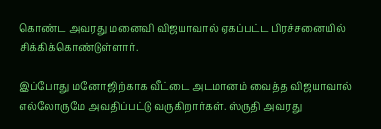கொண்ட அவரது மனைவி விஜயாவால் ஏகப்பட்ட பிரச்சனையில் சிக்கிக்கொண்டுள்ளார்.

இப்போது மனோஜிற்காக வீட்டை அடமானம் வைத்த விஜயாவால் எல்லோருமே அவதிப்பட்டு வருகிறார்கள். ஸ்ருதி அவரது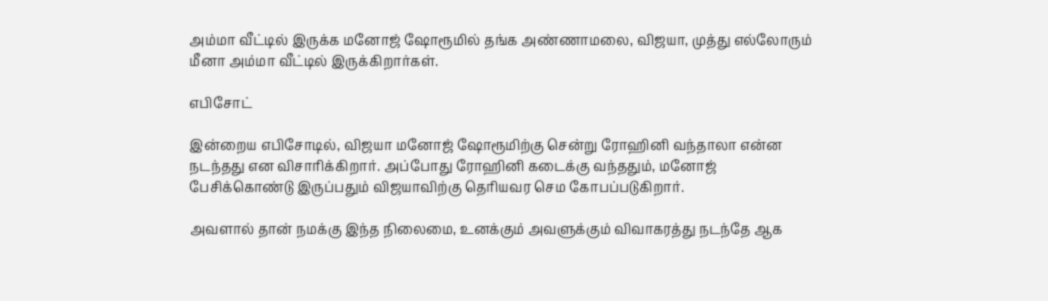அம்மா வீட்டில் இருக்க மனோஜ் ஷோரூமில் தங்க அண்ணாமலை, விஜயா, முத்து எல்லோரும் மீனா அம்மா வீட்டில் இருக்கிறார்கள்.

எபிசோட்

இன்றைய எபிசோடில், விஜயா மனோஜ் ஷோரூமிற்கு சென்று ரோஹினி வந்தாலா என்ன நடந்தது என விசாரிக்கிறார். அப்போது ரோஹினி கடைக்கு வந்ததும், மனோஜ் பேசிக்கொண்டு இருப்பதும் விஜயாவிற்கு தெரியவர செம கோபப்படுகிறார்.

அவளால் தான் நமக்கு இந்த நிலைமை, உனக்கும் அவளுக்கும் விவாகரத்து நடந்தே ஆக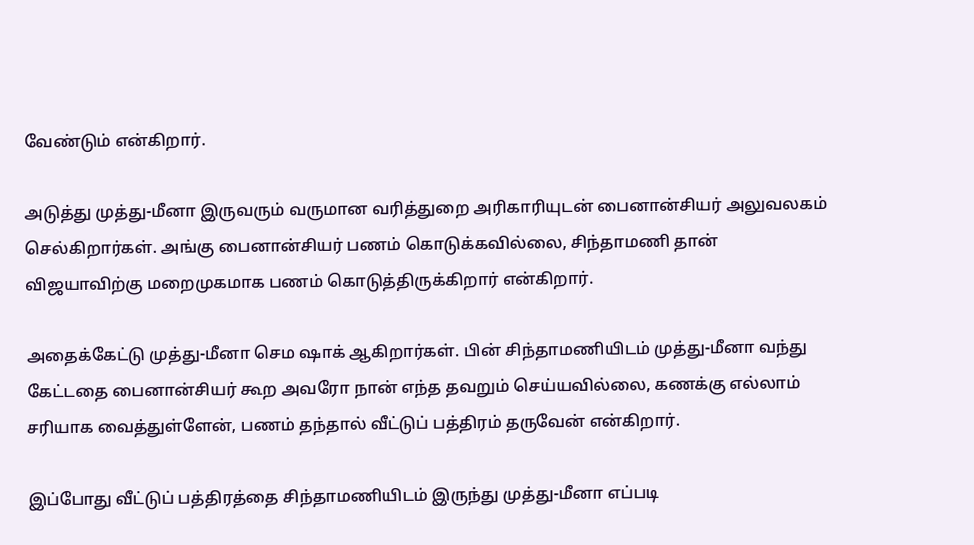வேண்டும் என்கிறார்.

அடுத்து முத்து-மீனா இருவரும் வருமான வரித்துறை அரிகாரியுடன் பைனான்சியர் அலுவலகம் செல்கிறார்கள். அங்கு பைனான்சியர் பணம் கொடுக்கவில்லை, சிந்தாமணி தான் விஜயாவிற்கு மறைமுகமாக பணம் கொடுத்திருக்கிறார் என்கிறார்.

அதைக்கேட்டு முத்து-மீனா செம ஷாக் ஆகிறார்கள். பின் சிந்தாமணியிடம் முத்து-மீனா வந்து கேட்டதை பைனான்சியர் கூற அவரோ நான் எந்த தவறும் செய்யவில்லை, கணக்கு எல்லாம் சரியாக வைத்துள்ளேன், பணம் தந்தால் வீட்டுப் பத்திரம் தருவேன் என்கிறார்.

இப்போது வீட்டுப் பத்திரத்தை சிந்தாமணியிடம் இருந்து முத்து-மீனா எப்படி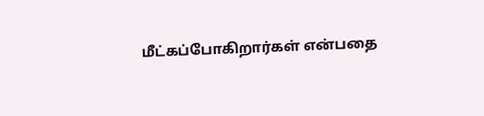மீட்கப்போகிறார்கள் என்பதை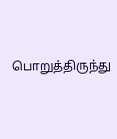பொறுத்திருந்து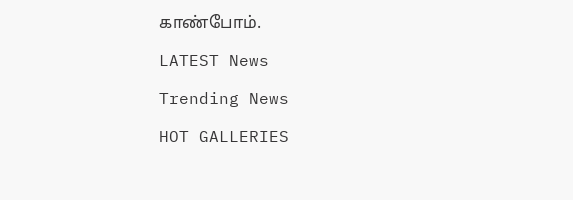காண்போம்.

LATEST News

Trending News

HOT GALLERIES